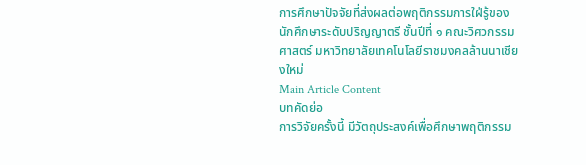การศึกษาปัจจัยที่ส่งผลต่อพฤติกรรมการใฝ่รู้ของนักศึกษาระดับปริญญาตรี ชั้นปีที่ ๑ คณะวิศวกรรมศาสตร์ มหาวิทยาลัยเทคโนโลยีราชมงคลล้านนาเชียงใหม่
Main Article Content
บทคัดย่อ
การวิจัยครั้งนี้ มีวัตถุประสงค์เพื่อศึกษาพฤติกรรม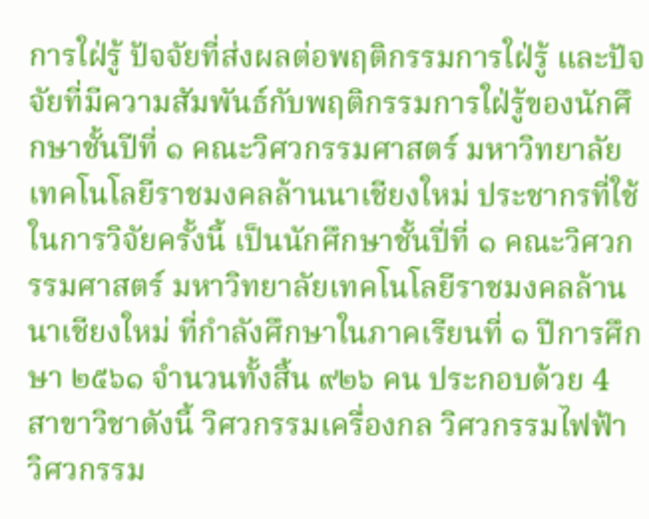การใฝ่รู้ ปัจจัยที่ส่งผลต่อพฤติกรรมการใฝ่รู้ และปัจจัยที่มีความสัมพันธ์กับพฤติกรรมการใฝ่รู้ของนักศึกษาชั้นปีที่ ๑ คณะวิศวกรรมศาสตร์ มหาวิทยาลัยเทคโนโลยีราชมงคลล้านนาเชียงใหม่ ประชากรที่ใช้ในการวิจัยครั้งนี้ เป็นนักศึกษาชั้นปี่ที่ ๑ คณะวิศวกรรมศาสตร์ มหาวิทยาลัยเทคโนโลยีราชมงคลล้านนาเชียงใหม่ ที่กําลังศึกษาในภาคเรียนที่ ๑ ปีการศึกษา ๒๕๖๑ จํานวนทั้งสิ้น ๙๒๖ คน ประกอบด้วย 4 สาขาวิชาดังนี้ วิศวกรรมเครื่องกล วิศวกรรมไฟฟ้า วิศวกรรม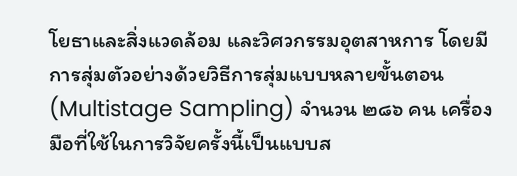โยธาและสิ่งแวดล้อม และวิศวกรรมอุตสาหการ โดยมีการสุ่มตัวอย่างด้วยวิธีการสุ่มแบบหลายขั้นตอน (Multistage Sampling) จํานวน ๒๘๖ คน เครื่องมือที่ใช้ในการวิจัยครั้งนี้เป็นแบบส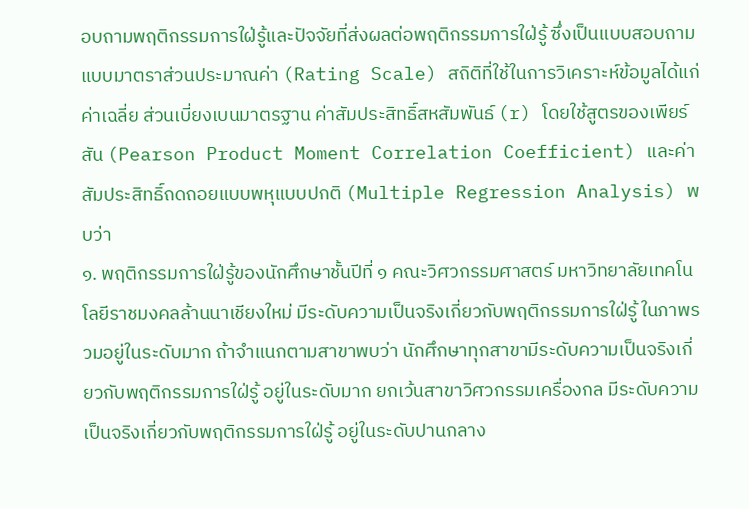อบถามพฤติกรรมการใฝ่รู้และปัจจัยที่ส่งผลต่อพฤติกรรมการใฝ่รู้ ซึ่งเป็นแบบสอบถามแบบมาตราส่วนประมาณค่า (Rating Scale) สถิติที่ใช้ในการวิเคราะห์ข้อมูลได้แก่ ค่าเฉลี่ย ส่วนเบี่ยงเบนมาตรฐาน ค่าสัมประสิทธิ์สหสัมพันธ์ (r) โดยใช้สูตรของเพียร์สัน (Pearson Product Moment Correlation Coefficient) และค่าสัมประสิทธิ์ถดถอยแบบพหุแบบปกติ (Multiple Regression Analysis) พบว่า
๑. พฤติกรรมการใฝ่รู้ของนักศึกษาชั้นปีที่ ๑ คณะวิศวกรรมศาสตร์ มหาวิทยาลัยเทคโนโลยีราชมงคลล้านนาเชียงใหม่ มีระดับความเป็นจริงเกี่ยวกับพฤติกรรมการใฝ่รู้ ในภาพรวมอยู่ในระดับมาก ถ้าจําแนกตามสาขาพบว่า นักศึกษาทุกสาขามีระดับความเป็นจริงเกี่ยวกับพฤติกรรมการใฝ่รู้ อยู่ในระดับมาก ยกเว้นสาขาวิศวกรรมเครื่องกล มีระดับความเป็นจริงเกี่ยวกับพฤติกรรมการใฝ่รู้ อยู่ในระดับปานกลาง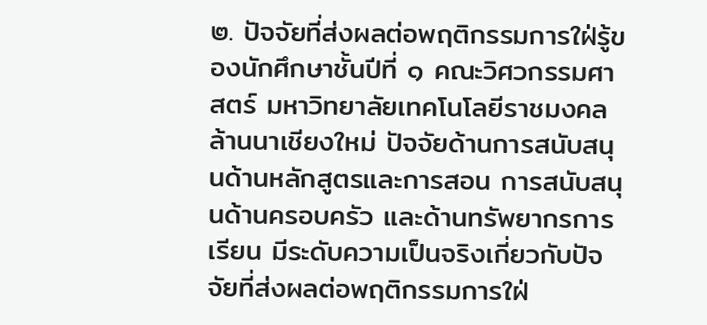๒. ปัจจัยที่ส่งผลต่อพฤติกรรมการใฝ่รู้ของนักศึกษาชั้นปีที่ ๑ คณะวิศวกรรมศาสตร์ มหาวิทยาลัยเทคโนโลยีราชมงคลล้านนาเชียงใหม่ ปัจจัยด้านการสนับสนุนด้านหลักสูตรและการสอน การสนับสนุนด้านครอบครัว และด้านทรัพยากรการเรียน มีระดับความเป็นจริงเกี่ยวกับปัจจัยที่ส่งผลต่อพฤติกรรมการใฝ่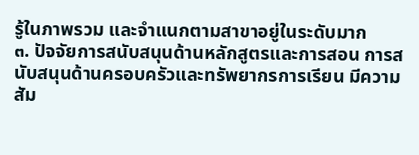รู้ในภาพรวม และจําแนกตามสาขาอยู่ในระดับมาก
๓. ปัจจัยการสนับสนุนด้านหลักสูตรและการสอน การสนับสนุนด้านครอบครัวและทรัพยากรการเรียน มีความสัม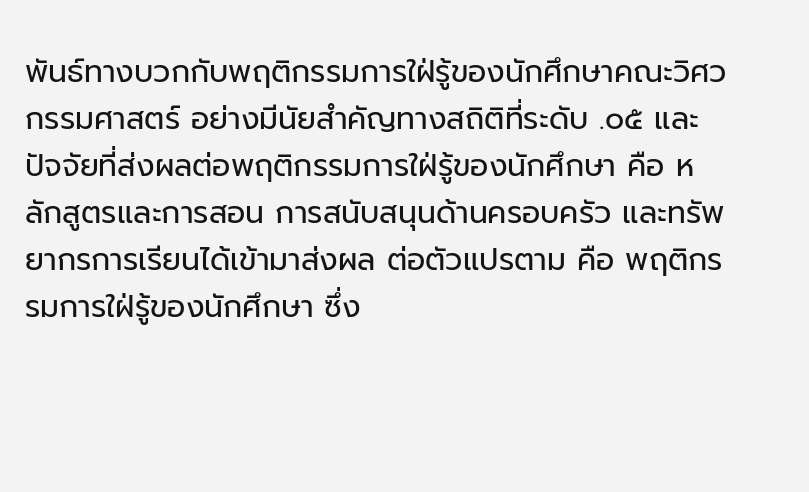พันธ์ทางบวกกับพฤติกรรมการใฝ่รู้ของนักศึกษาคณะวิศวกรรมศาสตร์ อย่างมีนัยสําคัญทางสถิติที่ระดับ .๐๕ และปัจจัยที่ส่งผลต่อพฤติกรรมการใฝ่รู้ของนักศึกษา คือ หลักสูตรและการสอน การสนับสนุนด้านครอบครัว และทรัพยากรการเรียนได้เข้ามาส่งผล ต่อตัวแปรตาม คือ พฤติกรรมการใฝ่รู้ของนักศึกษา ซึ่ง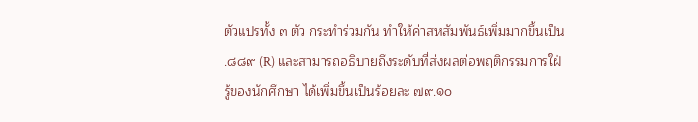ตัวแปรทั้ง ๓ ตัว กระทําร่วมกัน ทําให้ค่าสหสัมพันธ์เพิ่มมากขึ้นเป็น .๘๘๙ (R) และสามารถอธิบายถึงระดับที่ส่งผลต่อพฤติกรรมการใฝ่รู้ของนักศึกษา ได้เพิ่มขึ้นเป็นร้อยละ ๗๙.๑๐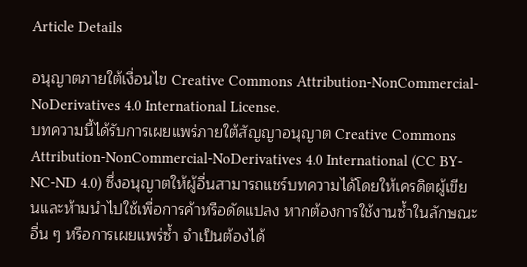Article Details

อนุญาตภายใต้เงื่อนไข Creative Commons Attribution-NonCommercial-NoDerivatives 4.0 International License.
บทความนี้ได้รับการเผยแพร่ภายใต้สัญญาอนุญาต Creative Commons Attribution-NonCommercial-NoDerivatives 4.0 International (CC BY-NC-ND 4.0) ซึ่งอนุญาตให้ผู้อื่นสามารถแชร์บทความได้โดยให้เครดิตผู้เขียนและห้ามนำไปใช้เพื่อการค้าหรือดัดแปลง หากต้องการใช้งานซ้ำในลักษณะอื่น ๆ หรือการเผยแพร่ซ้ำ จำเป็นต้องได้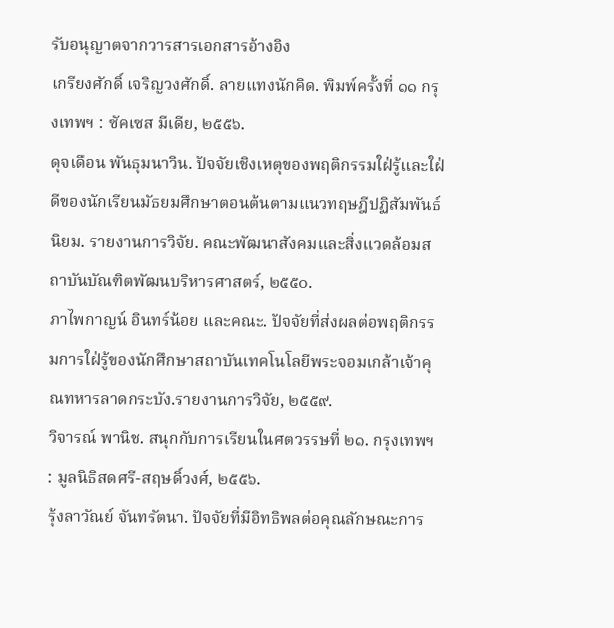รับอนุญาตจากวารสารเอกสารอ้างอิง
เกรียงศักดิ์ เจริญวงศักดิ์. ลายแทงนักคิด. พิมพ์ครั้งที่ ๑๑ กรุงเทพฯ : ซัคเซส มีเดีย, ๒๕๕๖.
ดุจเดือน พันธุมนาวิน. ปัจจัยเชิงเหตุของพฤติกรรมใฝ่รู้และใฝ่ดีของนักเรียนมัธยมศึกษาตอนต้นตามแนวทฤษฎีปฏิสัมพันธ์นิยม. รายงานการวิจัย. คณะพัฒนาสังคมและสิ่งแวดล้อมสถาบันบัณฑิตพัฒนบริหารศาสตร์, ๒๕๕๐.
ภาไพกาญน์ อินทร์น้อย และคณะ. ปัจจัยที่ส่งผลต่อพฤติกรรมการใฝ่รู้ของนักศึกษาสถาบันเทคโนโลยีพระจอมเกล้าเจ้าคุณทหารลาดกระบัง.รายงานการวิจัย, ๒๕๕๙.
วิจารณ์ พานิช. สนุกกับการเรียนในศตวรรษที่ ๒๑. กรุงเทพฯ : มูลนิธิสดศรี-สฤษดิ์วงศ์, ๒๕๕๖.
รุ้งลาวัณย์ จันทรัตนา. ปัจจัยที่มีอิทธิพลต่อคุณลักษณะการ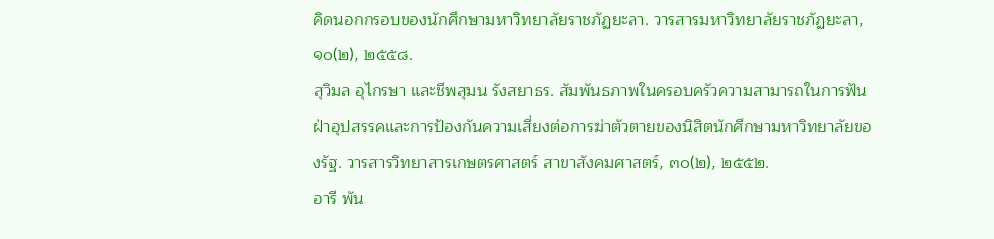คิดนอกกรอบของนักศึกษามหาวิทยาลัยราชภัฏยะลา. วารสารมหาวิทยาลัยราชภัฏยะลา, ๑๐(๒), ๒๕๕๘.
สุวิมล อุไกรษา และชีพสุมน รังสยาธร. สัมพันธภาพในครอบครัวความสามารถในการฟันฝ่าอุปสรรคและการป้องกันความเสี่ยงต่อการฆ่าตัวตายของนิสิตนักศึกษามหาวิทยาลัยของรัฐ. วารสารวิทยาสารเกษตรศาสตร์ สาขาสังคมศาสตร์, ๓๐(๒), ๒๕๕๒.
อารี พัน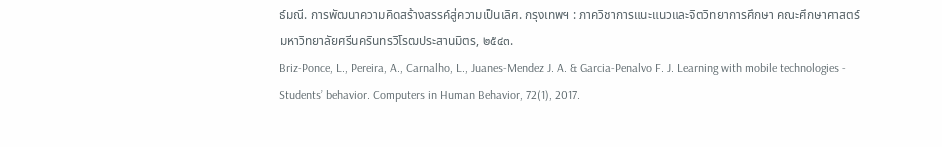ธ์มณี. การพัฒนาความคิดสร้างสรรค์สู่ความเป็นเลิศ. กรุงเทพฯ : ภาควิชาการแนะแนวและจิตวิทยาการศึกษา คณะศึกษาศาสตร์ มหาวิทยาลัยศรีนครินทรวิโรฒประสานมิตร, ๒๕๔๓.
Briz-Ponce, L., Pereira, A., Carnalho, L., Juanes-Mendez J. A. & Garcia-Penalvo F. J. Learning with mobile technologies - Students’ behavior. Computers in Human Behavior, 72(1), 2017.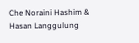Che Noraini Hashim & Hasan Langgulung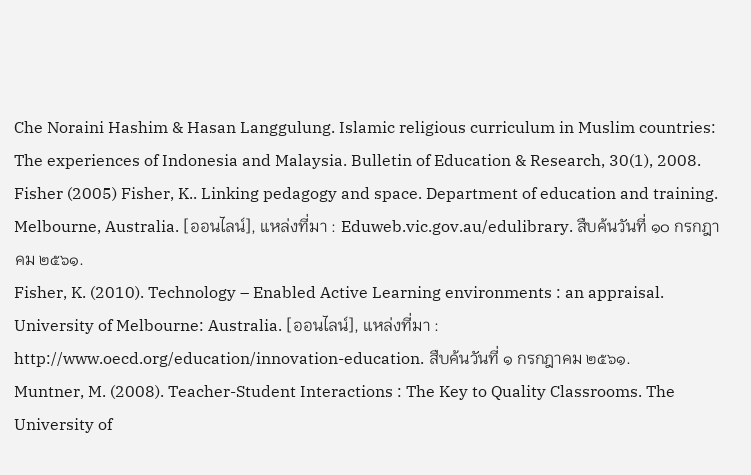Che Noraini Hashim & Hasan Langgulung. Islamic religious curriculum in Muslim countries: The experiences of Indonesia and Malaysia. Bulletin of Education & Research, 30(1), 2008.
Fisher (2005) Fisher, K.. Linking pedagogy and space. Department of education and training. Melbourne, Australia. [ออนไลน์], แหล่งที่มา : Eduweb.vic.gov.au/edulibrary. สืบค้นวันที่ ๑๐ กรกฎาคม ๒๕๖๑.
Fisher, K. (2010). Technology – Enabled Active Learning environments : an appraisal. University of Melbourne: Australia. [ออนไลน์], แหล่งที่มา : http://www.oecd.org/education/innovation-education. สืบค้นวันที่ ๑ กรกฎาคม ๒๕๖๑.
Muntner, M. (2008). Teacher-Student Interactions : The Key to Quality Classrooms. The University of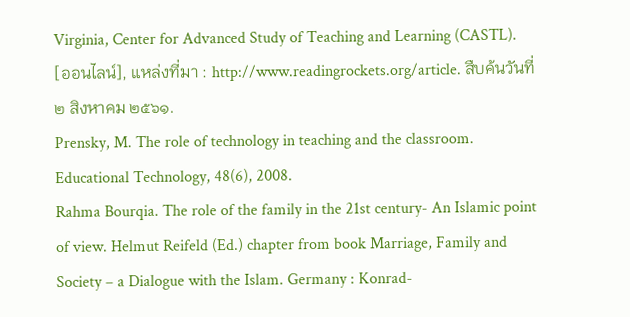Virginia, Center for Advanced Study of Teaching and Learning (CASTL). [ออนไลน์], แหล่งที่มา : http://www.readingrockets.org/article. สืบค้นวันที่ ๒ สิงหาคม ๒๕๖๑.
Prensky, M. The role of technology in teaching and the classroom. Educational Technology, 48(6), 2008.
Rahma Bourqia. The role of the family in the 21st century- An Islamic point of view. Helmut Reifeld (Ed.) chapter from book Marriage, Family and Society – a Dialogue with the Islam. Germany : Konrad-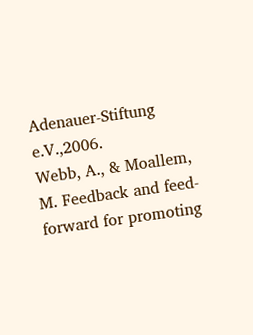Adenauer-Stiftung e.V.,2006.
Webb, A., & Moallem, M. Feedback and feed-forward for promoting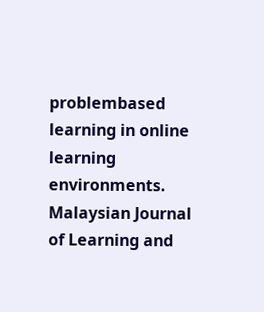problembased learning in online learning environments. Malaysian Journal of Learning and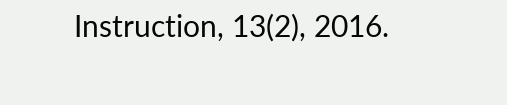Instruction, 13(2), 2016.